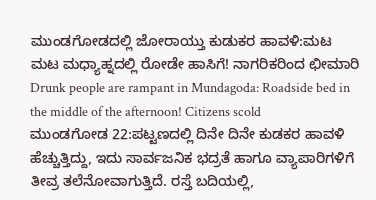ಮುಂಡಗೋಡದಲ್ಲಿ ಜೋರಾಯ್ತು ಕುಡುಕರ ಹಾವಳಿ:ಮಟ ಮಟ ಮಧ್ಯಾಹ್ನದಲ್ಲಿ ರೋಡೇ ಹಾಸಿಗೆ! ನಾಗರಿಕರಿಂದ ಛೀಮಾರಿ
Drunk people are rampant in Mundagoda: Roadside bed in the middle of the afternoon! Citizens scold
ಮುಂಡಗೋಡ 22:ಪಟ್ಟಣದಲ್ಲಿ ದಿನೇ ದಿನೇ ಕುಡಕರ ಹಾವಳಿ ಹೆಚ್ಚುತ್ತಿದ್ದು, ಇದು ಸಾರ್ವಜನಿಕ ಭದ್ರತೆ ಹಾಗೂ ವ್ಯಾಪಾರಿಗಳಿಗೆ ತೀವ್ರ ತಲೆನೋವಾಗುತ್ತಿದೆ. ರಸ್ತೆ ಬದಿಯಲ್ಲಿ,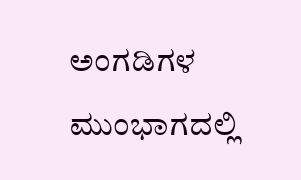ಅಂಗಡಿಗಳ ಮುಂಭಾಗದಲ್ಲಿ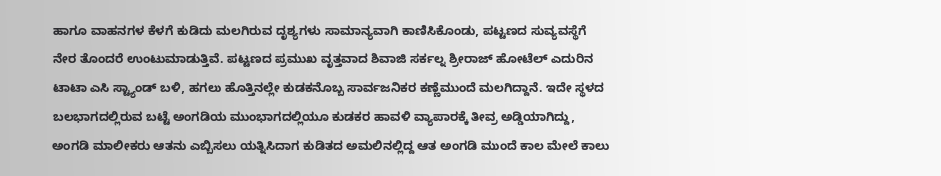ಹಾಗೂ ವಾಹನಗಳ ಕೆಳಗೆ ಕುಡಿದು ಮಲಗಿರುವ ದೃಶ್ಯಗಳು ಸಾಮಾನ್ಯವಾಗಿ ಕಾಣಿಸಿಕೊಂಡು, ಪಟ್ಟಣದ ಸುವ್ಯವಸ್ಥೆಗೆ ನೇರ ತೊಂದರೆ ಉಂಟುಮಾಡುತ್ತಿವೆ. ಪಟ್ಟಣದ ಪ್ರಮುಖ ವೃತ್ತವಾದ ಶಿವಾಜಿ ಸರ್ಕಲ್ನ ಶ್ರೀರಾಜ್ ಹೋಟೆಲ್ ಎದುರಿನ ಟಾಟಾ ಎಸಿ ಸ್ಟ್ಯಾಂಡ್ ಬಳಿ, ಹಗಲು ಹೊತ್ತಿನಲ್ಲೇ ಕುಡಕನೊಬ್ಬ ಸಾರ್ವಜನಿಕರ ಕಣ್ಣೆಮುಂದೆ ಮಲಗಿದ್ದಾನೆ. ಇದೇ ಸ್ಥಳದ ಬಲಭಾಗದಲ್ಲಿರುವ ಬಟ್ಟೆ ಅಂಗಡಿಯ ಮುಂಭಾಗದಲ್ಲಿಯೂ ಕುಡಕರ ಹಾವಳಿ ವ್ಯಾಪಾರಕ್ಕೆ ತೀವ್ರ ಅಡ್ಡಿಯಾಗಿದ್ದು, ಅಂಗಡಿ ಮಾಲೀಕರು ಆತನು ಎಬ್ಬಿಸಲು ಯತ್ನಿಸಿದಾಗ ಕುಡಿತದ ಅಮಲಿನಲ್ಲಿದ್ದ ಆತ ಅಂಗಡಿ ಮುಂದೆ ಕಾಲ ಮೇಲೆ ಕಾಲು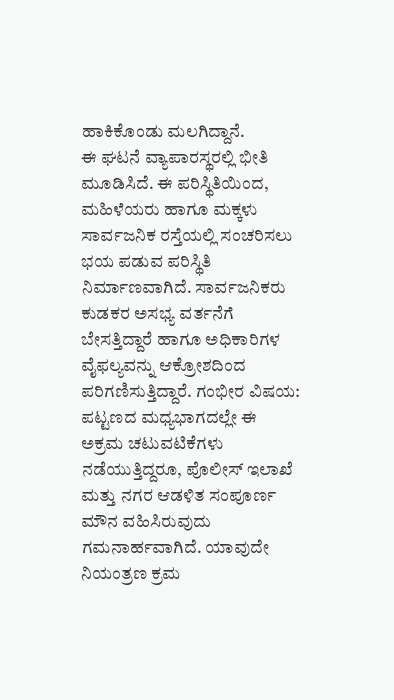ಹಾಕಿಕೊಂಡು ಮಲಗಿದ್ದಾನೆ.
ಈ ಘಟನೆ ವ್ಯಾಪಾರಸ್ಥರಲ್ಲಿ ಭೀತಿ ಮೂಡಿಸಿದೆ. ಈ ಪರಿಸ್ಥಿತಿಯಿಂದ, ಮಹಿಳೆಯರು ಹಾಗೂ ಮಕ್ಕಳು ಸಾರ್ವಜನಿಕ ರಸ್ತೆಯಲ್ಲಿ ಸಂಚರಿಸಲು ಭಯ ಪಡುವ ಪರಿಸ್ಥಿತಿ ನಿರ್ಮಾಣವಾಗಿದೆ. ಸಾರ್ವಜನಿಕರು ಕುಡಕರ ಅಸಭ್ಯ ವರ್ತನೆಗೆ ಬೇಸತ್ತಿದ್ದಾರೆ ಹಾಗೂ ಅಧಿಕಾರಿಗಳ ವೈಫಲ್ಯವನ್ನು ಆಕ್ರೋಶದಿಂದ ಪರಿಗಣಿಸುತ್ತಿದ್ದಾರೆ. ಗಂಭೀರ ವಿಷಯ: ಪಟ್ಟಣದ ಮಧ್ಯಭಾಗದಲ್ಲೇ ಈ ಅಕ್ರಮ ಚಟುವಟಿಕೆಗಳು ನಡೆಯುತ್ತಿದ್ದರೂ, ಪೊಲೀಸ್ ಇಲಾಖೆ ಮತ್ತು ನಗರ ಆಡಳಿತ ಸಂಪೂರ್ಣ ಮೌನ ವಹಿಸಿರುವುದು ಗಮನಾರ್ಹವಾಗಿದೆ. ಯಾವುದೇ ನಿಯಂತ್ರಣ ಕ್ರಮ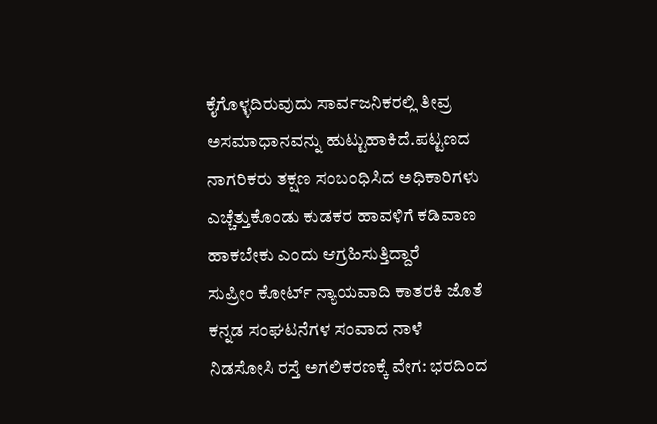ಕೈಗೊಳ್ಳದಿರುವುದು ಸಾರ್ವಜನಿಕರಲ್ಲಿ ತೀವ್ರ ಅಸಮಾಧಾನವನ್ನು ಹುಟ್ಟುಹಾಕಿದೆ.ಪಟ್ಟಣದ ನಾಗರಿಕರು ತಕ್ಷಣ ಸಂಬಂಧಿಸಿದ ಅಧಿಕಾರಿಗಳು ಎಚ್ಚೆತ್ತುಕೊಂಡು ಕುಡಕರ ಹಾವಳಿಗೆ ಕಡಿವಾಣ ಹಾಕಬೇಕು ಎಂದು ಆಗ್ರಹಿಸುತ್ತಿದ್ದಾರೆ
ಸುಪ್ರೀಂ ಕೋರ್ಟ್ ನ್ಯಾಯವಾದಿ ಕಾತರಕಿ ಜೊತೆ ಕನ್ನಡ ಸಂಘಟನೆಗಳ ಸಂವಾದ ನಾಳೆ
ನಿಡಸೋಸಿ ರಸ್ತೆ ಅಗಲಿಕರಣಕ್ಕೆ ವೇಗ: ಭರದಿಂದ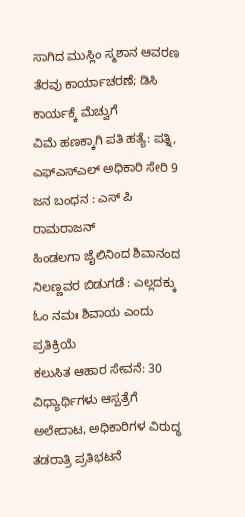ಸಾಗಿದ ಮುಸ್ಲಿಂ ಸ್ಮಶಾನ ಆವರಣ ತೆರವು ಕಾರ್ಯಾಚರಣೆ; ಡಿಸಿ ಕಾರ್ಯಕ್ಕೆ ಮೆಚ್ವುಗೆ
ವಿಮೆ ಹಣಕ್ಕಾಗಿ ಪತಿ ಹತ್ಯೆ: ಪತ್ನಿ, ಎಫ್ಎಸ್ಎಲ್ ಅಧಿಕಾರಿ ಸೇರಿ 9 ಜನ ಬಂಧನ : ಎಸ್ ಪಿ ರಾಮರಾಜನ್
ಹಿಂಡಲಗಾ ಜೈಲಿನಿಂದ ಶಿವಾನಂದ ನಿಲಣ್ಣವರ ಬಿಡುಗಡೆ : ಎಲ್ಲದಕ್ಕು ಓಂ ನಮಃ ಶಿವಾಯ ಎಂದು ಪ್ರತಿಕ್ರಿಯೆ
ಕಲುಸಿತ ಆಹಾರ ಸೇವನೆ: 30 ವಿಧ್ಯಾರ್ಥಿಗಳು ಆಸ್ಪತ್ರೆಗೆ ಅಲೇದಾಟ, ಅಧಿಕಾರಿಗಳ ವಿರುದ್ಧ ತಡರಾತ್ರಿ ಪ್ರತಿಭಟನೆ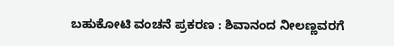ಬಹುಕೋಟಿ ವಂಚನೆ ಪ್ರಕರಣ : ಶಿವಾನಂದ ನೀಲಣ್ಣವರಗೆ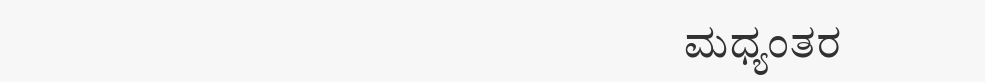ಮಧ್ಯಂತರ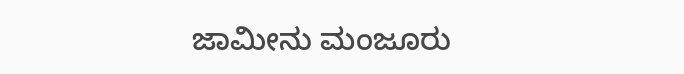ಜಾಮೀನು ಮಂಜೂರು